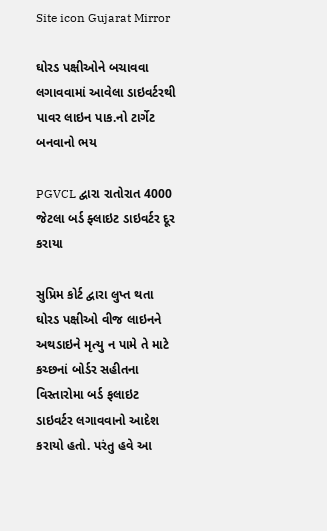Site icon Gujarat Mirror

ઘોરડ પક્ષીઓને બચાવવા લગાવવામાં આવેલા ડાઇવર્ટરથી પાવર લાઇન પાક.નો ટાર્ગેટ બનવાનો ભય

PGVCL દ્વારા રાતોરાત 4000 જેટલા બર્ડ ફ્લાઇટ ડાઇવર્ટર દૂર કરાયા

સુપ્રિમ કોર્ટ દ્વારા લુપ્ત થતા ઘોરડ પક્ષીઓ વીજ લાઇનને અથડાઇને મૃત્યુ ન પામે તે માટે કચ્છનાં બોર્ડર સહીતના વિસ્તારોમા બર્ડ ફલાઇટ ડાઇવર્ટર લગાવવાનો આદેશ કરાયો હતો. પરંતુ હવે આ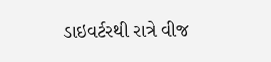ડાઇવર્ટરથી રાત્રે વીજ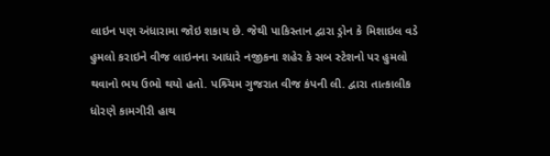લાઇન પણ અંધારામા જોઇ શકાય છે. જેથી પાકિસ્તાન દ્વારા ડ્રોન કે મિશાઇલ વડે હુમલો કરાઇને વીજ લાઇનના આધારે નજીકના શહેર કે સબ સ્ટેશનો પર હુમલો થવાનો ભય ઉભો થયો હતો. પશ્ર્ચિમ ગુજરાત વીજ કંપની લી. દ્વારા તાત્કાલીક ધોરણે કામગીરી હાથ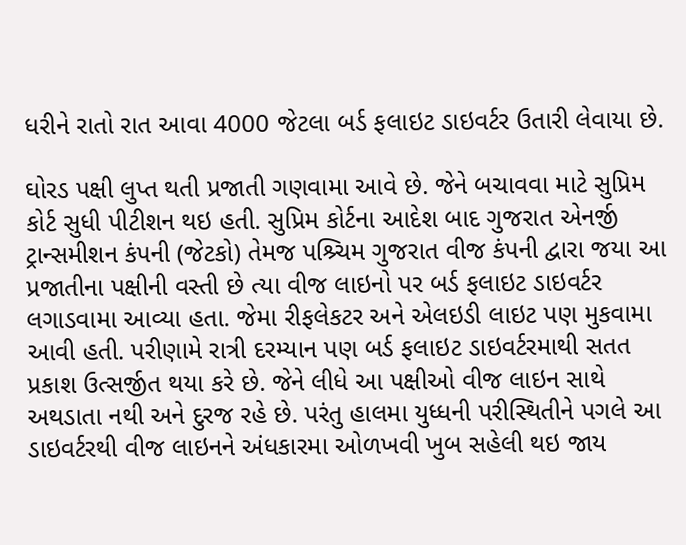ધરીને રાતો રાત આવા 4000 જેટલા બર્ડ ફલાઇટ ડાઇવર્ટર ઉતારી લેવાયા છે.

ઘોરડ પક્ષી લુપ્ત થતી પ્રજાતી ગણવામા આવે છે. જેને બચાવવા માટે સુપ્રિમ કોર્ટ સુધી પીટીશન થઇ હતી. સુપ્રિમ કોર્ટના આદેશ બાદ ગુજરાત એનર્જી ટ્રાન્સમીશન કંપની (જેટકો) તેમજ પશ્ર્ચિમ ગુજરાત વીજ કંપની દ્વારા જયા આ પ્રજાતીના પક્ષીની વસ્તી છે ત્યા વીજ લાઇનો પર બર્ડ ફલાઇટ ડાઇવર્ટર લગાડવામા આવ્યા હતા. જેમા રીફલેકટર અને એલઇડી લાઇટ પણ મુકવામા આવી હતી. પરીણામે રાત્રી દરમ્યાન પણ બર્ડ ફલાઇટ ડાઇવર્ટરમાથી સતત પ્રકાશ ઉત્સર્જીત થયા કરે છે. જેને લીધે આ પક્ષીઓ વીજ લાઇન સાથે અથડાતા નથી અને દુરજ રહે છે. પરંતુ હાલમા યુધ્ધની પરીસ્થિતીને પગલે આ ડાઇવર્ટરથી વીજ લાઇનને અંધકારમા ઓળખવી ખુબ સહેલી થઇ જાય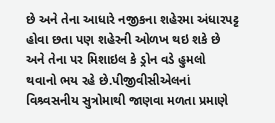છે અને તેના આધારે નજીકના શહેરમા અંધારપટ્ટ હોવા છતા પણ શહેરની ઓળખ થઇ શકે છે અને તેના પર મિશાઇલ કે ડ્રોન વડે હુમલો થવાનો ભય રહે છે.પીજીવીસીએલનાં વિશ્ર્વસનીય સુત્રોમાથી જાણવા મળતા પ્રમાણે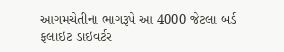આગમચેતીના ભાગરૂપે આ 4000 જેટલા બર્ડ ફલાઇટ ડાઇવર્ટર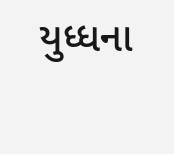યુધ્ધના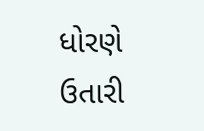ધોરણે ઉતારી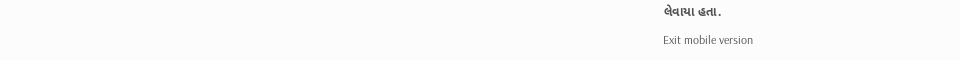લેવાયા હતા.

Exit mobile version